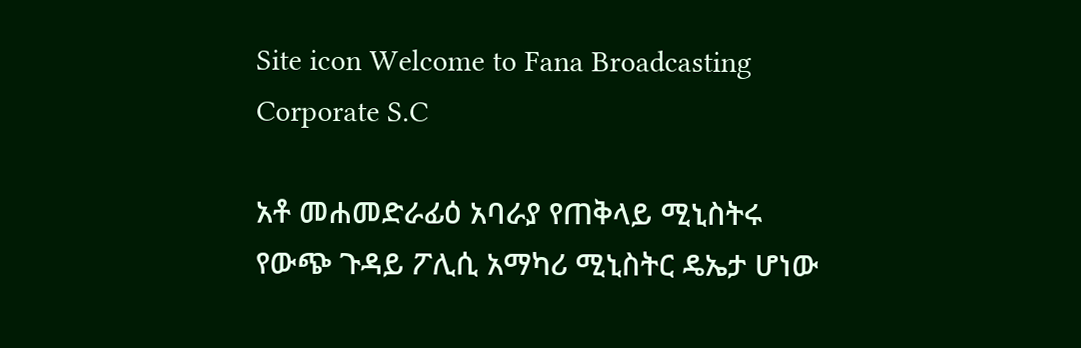Site icon Welcome to Fana Broadcasting Corporate S.C

አቶ መሐመድራፊዕ አባራያ የጠቅላይ ሚኒስትሩ የውጭ ጉዳይ ፖሊሲ አማካሪ ሚኒስትር ዴኤታ ሆነው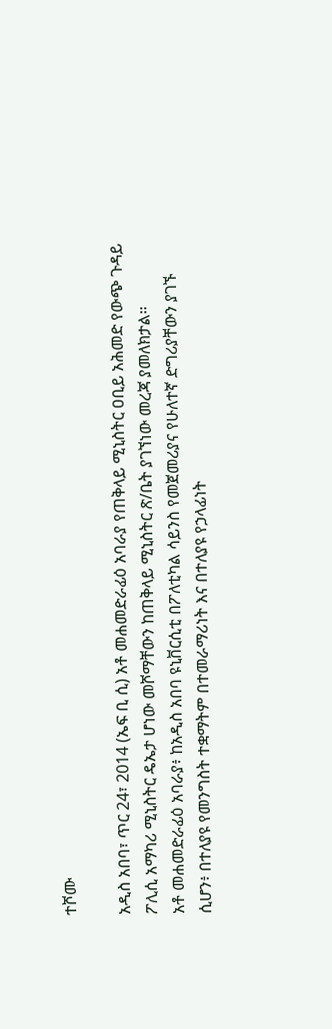ተሾሙ

አዲስ አበባ፣ ጥር 24፣ 2014 (ኤፍ ቢ ሲ) አቶ መሐመድራፊዕ አባራያ የጠቅላይ ሚኒስትር ዐቢይ አሕመድ የውጭ ጉዳይ ፖሊሲ አማካሪ ሚኒስትር ዴኤታ ሆነው መሾማቸውን ከጠቅላይ ሚኒስትር ጽ/ቤት ያገኘነው መረጃ ያመለክታል።
አቶ መሐመድራፊዕ አባራያ፥ ከአዲስ አበባ ዩኒቨርሲቲ በፖለቲካል ሳይንስ የመጀመሪያና የሁለተኛ ድግሪያቸውን ያገኙ ሲሆን፥ በተለያዩ የመንግስት ተቋማትም በተመራማሪነት እና በተለያዩ የኃላፊነት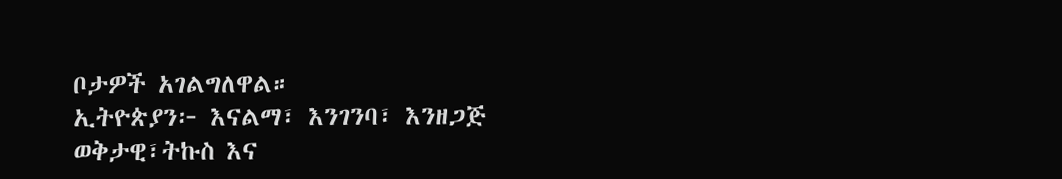ቦታዎች አገልግለዋል።
ኢትዮጵያን፦ እናልማ፣ እንገንባ፣ እንዘጋጅ
ወቅታዊ፣ትኩስ እና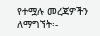የተሟሉ መረጃዎችን ለማግኘት፡-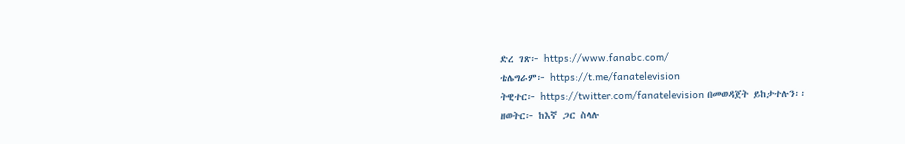ድረ ገጽ፦ https://www.fanabc.com/
ቴሌግራም፦ https://t.me/fanatelevision
ትዊተር፦ https://twitter.com/fanatelevision በመወዳጀት ይከታተሉን፡፡
ዘወትር፦ ከእኛ ጋር ስላሉ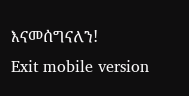እናመሰግናለን!
Exit mobile version